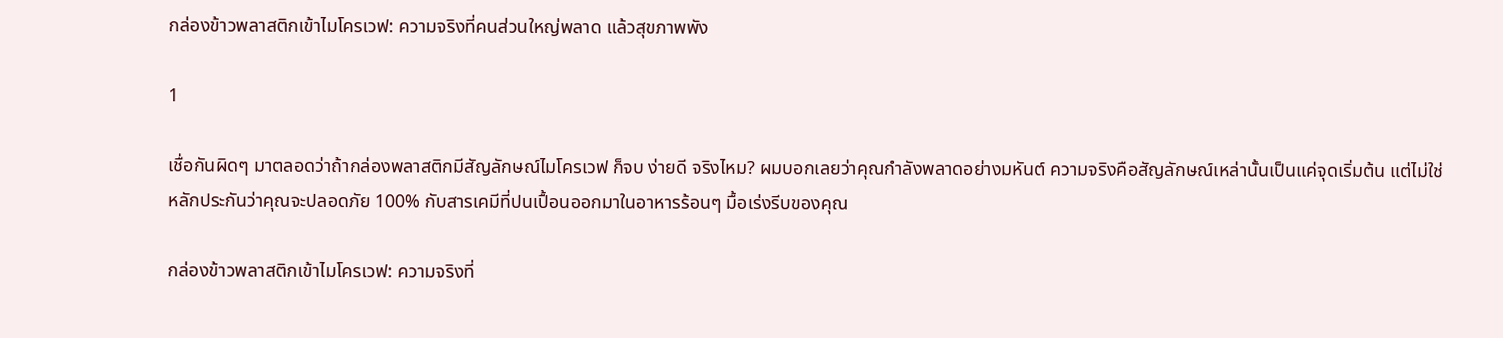กล่องข้าวพลาสติกเข้าไมโครเวฟ: ความจริงที่คนส่วนใหญ่พลาด แล้วสุขภาพพัง

1

เชื่อกันผิดๆ มาตลอดว่าถ้ากล่องพลาสติกมีสัญลักษณ์ไมโครเวฟ ก็จบ ง่ายดี จริงไหม? ผมบอกเลยว่าคุณกำลังพลาดอย่างมหันต์ ความจริงคือสัญลักษณ์เหล่านั้นเป็นแค่จุดเริ่มต้น แต่ไม่ใช่หลักประกันว่าคุณจะปลอดภัย 100% กับสารเคมีที่ปนเปื้อนออกมาในอาหารร้อนๆ มื้อเร่งรีบของคุณ

กล่องข้าวพลาสติกเข้าไมโครเวฟ: ความจริงที่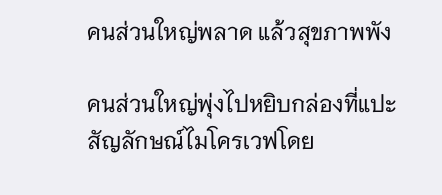คนส่วนใหญ่พลาด แล้วสุขภาพพัง

คนส่วนใหญ่พุ่งไปหยิบกล่องที่แปะสัญลักษณ์ไมโครเวฟโดย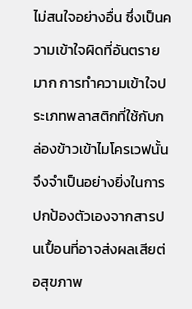ไม่สนใจอย่างอื่น ซึ่งเป็นความเข้าใจผิดที่อันตรายมาก การทำความเข้าใจประเภทพลาสติกที่ใช้กับกล่องข้าวเข้าไมโครเวฟนั้น จึงจำเป็นอย่างยิ่งในการปกป้องตัวเองจากสารปนเปื้อนที่อาจส่งผลเสียต่อสุขภาพ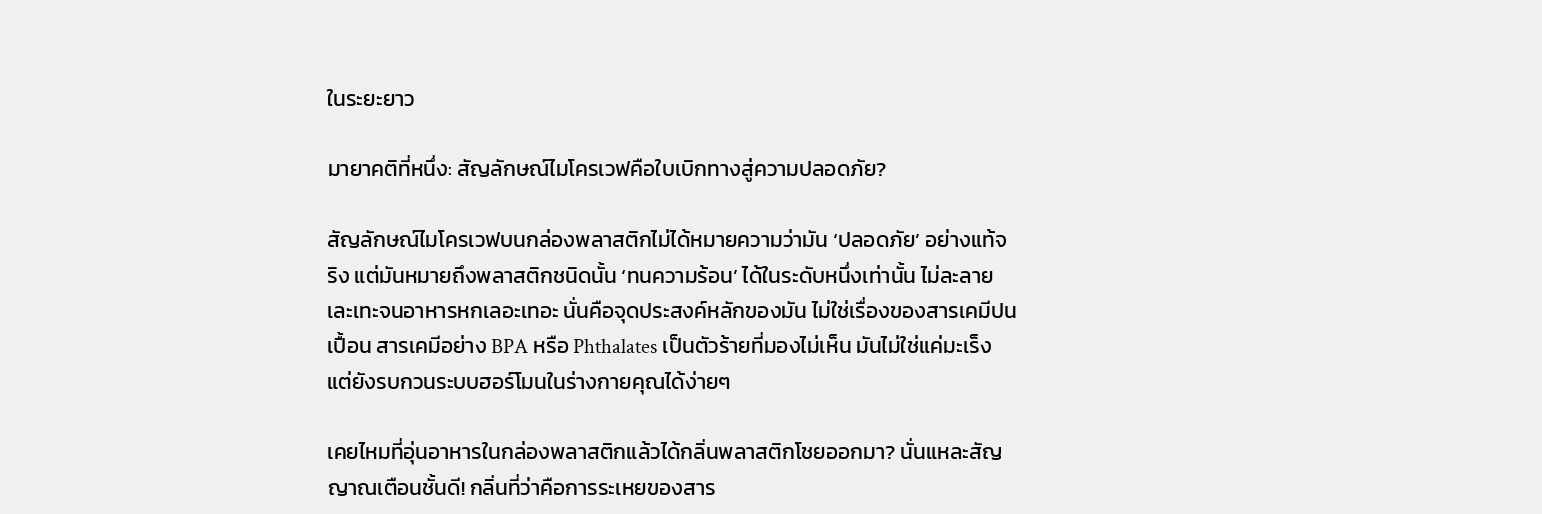ในระยะยาว

มายาคติที่หนึ่ง: สัญลักษณ์ไมโครเวฟคือใบเบิกทางสู่ความปลอดภัย?

สัญลักษณ์ไมโครเวฟบนกล่องพลาสติกไม่ได้หมายความว่ามัน ‘ปลอดภัย’ อย่างแท้จริง แต่มันหมายถึงพลาสติกชนิดนั้น ‘ทนความร้อน’ ได้ในระดับหนึ่งเท่านั้น ไม่ละลายเละเทะจนอาหารหกเลอะเทอะ นั่นคือจุดประสงค์หลักของมัน ไม่ใช่เรื่องของสารเคมีปนเปื้อน สารเคมีอย่าง BPA หรือ Phthalates เป็นตัวร้ายที่มองไม่เห็น มันไม่ใช่แค่มะเร็ง แต่ยังรบกวนระบบฮอร์โมนในร่างกายคุณได้ง่ายๆ

เคยไหมที่อุ่นอาหารในกล่องพลาสติกแล้วได้กลิ่นพลาสติกโชยออกมา? นั่นแหละสัญญาณเตือนชั้นดี! กลิ่นที่ว่าคือการระเหยของสาร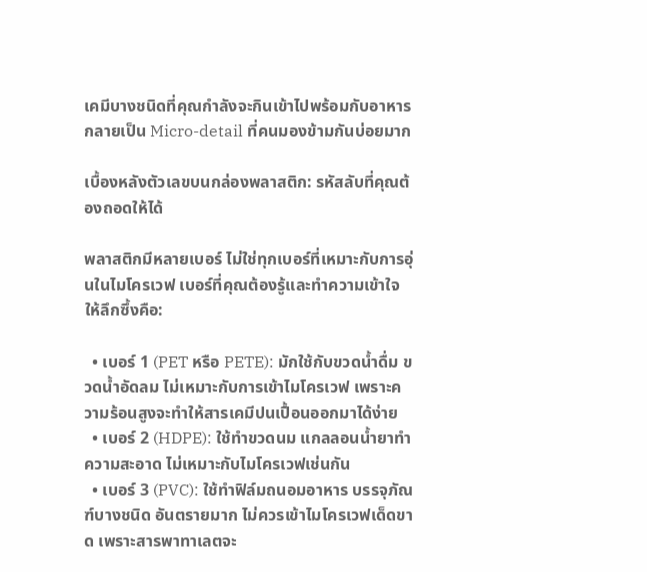เคมีบางชนิดที่คุณกำลังจะกินเข้าไปพร้อมกับอาหาร กลายเป็น Micro-detail ที่คนมองข้ามกันบ่อยมาก

เบื้องหลังตัวเลขบนกล่องพลาสติก: รหัสลับที่คุณต้องถอดให้ได้

พลาสติกมีหลายเบอร์ ไม่ใช่ทุกเบอร์ที่เหมาะกับการอุ่นในไมโครเวฟ เบอร์ที่คุณต้องรู้และทำความเข้าใจให้ลึกซึ้งคือ:

  • เบอร์ 1 (PET หรือ PETE): มักใช้กับขวดน้ำดื่ม ขวดน้ำอัดลม ไม่เหมาะกับการเข้าไมโครเวฟ เพราะความร้อนสูงจะทำให้สารเคมีปนเปื้อนออกมาได้ง่าย
  • เบอร์ 2 (HDPE): ใช้ทำขวดนม แกลลอนน้ำยาทำความสะอาด ไม่เหมาะกับไมโครเวฟเช่นกัน
  • เบอร์ 3 (PVC): ใช้ทำฟิล์มถนอมอาหาร บรรจุภัณฑ์บางชนิด อันตรายมาก ไม่ควรเข้าไมโครเวฟเด็ดขาด เพราะสารพาทาเลตจะ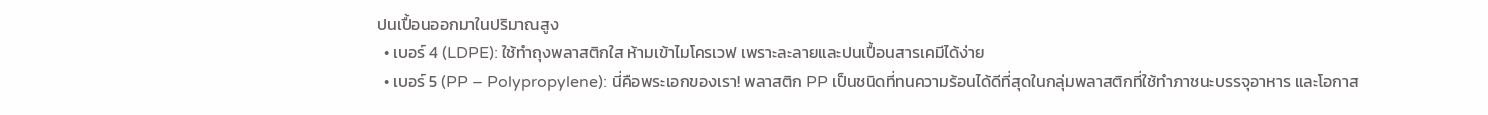ปนเปื้อนออกมาในปริมาณสูง
  • เบอร์ 4 (LDPE): ใช้ทำถุงพลาสติกใส ห้ามเข้าไมโครเวฟ เพราะละลายและปนเปื้อนสารเคมีได้ง่าย
  • เบอร์ 5 (PP – Polypropylene): นี่คือพระเอกของเรา! พลาสติก PP เป็นชนิดที่ทนความร้อนได้ดีที่สุดในกลุ่มพลาสติกที่ใช้ทำภาชนะบรรจุอาหาร และโอกาส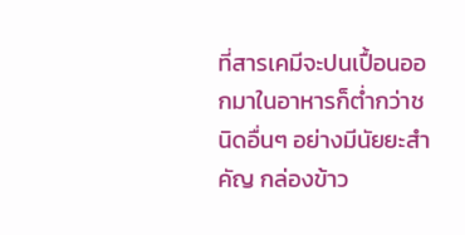ที่สารเคมีจะปนเปื้อนออกมาในอาหารก็ต่ำกว่าชนิดอื่นๆ อย่างมีนัยยะสำคัญ กล่องข้าว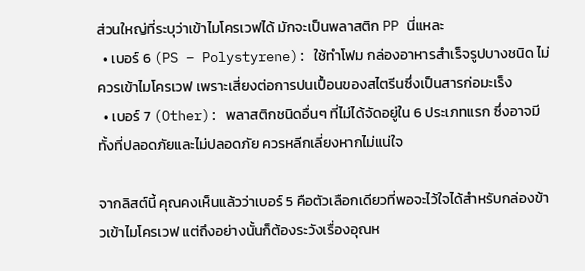ส่วนใหญ่ที่ระบุว่าเข้าไมโครเวฟได้ มักจะเป็นพลาสติก PP นี่แหละ
  • เบอร์ 6 (PS – Polystyrene): ใช้ทำโฟม กล่องอาหารสำเร็จรูปบางชนิด ไม่ควรเข้าไมโครเวฟ เพราะเสี่ยงต่อการปนเปื้อนของสไตรีนซึ่งเป็นสารก่อมะเร็ง
  • เบอร์ 7 (Other): พลาสติกชนิดอื่นๆ ที่ไม่ได้จัดอยู่ใน 6 ประเภทแรก ซึ่งอาจมีทั้งที่ปลอดภัยและไม่ปลอดภัย ควรหลีกเลี่ยงหากไม่แน่ใจ

จากลิสต์นี้ คุณคงเห็นแล้วว่าเบอร์ 5 คือตัวเลือกเดียวที่พอจะไว้ใจได้สำหรับกล่องข้าวเข้าไมโครเวฟ แต่ถึงอย่างนั้นก็ต้องระวังเรื่องอุณห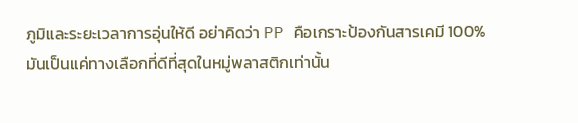ภูมิและระยะเวลาการอุ่นให้ดี อย่าคิดว่า PP คือเกราะป้องกันสารเคมี 100% มันเป็นแค่ทางเลือกที่ดีที่สุดในหมู่พลาสติกเท่านั้น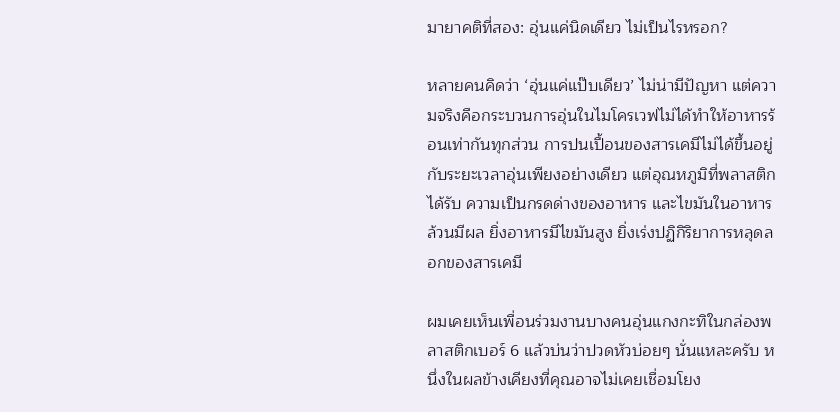มายาคติที่สอง: อุ่นแค่นิดเดียว ไม่เป็นไรหรอก?

หลายคนคิดว่า ‘อุ่นแค่แป๊บเดียว’ ไม่น่ามีปัญหา แต่ความจริงคือกระบวนการอุ่นในไมโครเวฟไม่ได้ทำให้อาหารร้อนเท่ากันทุกส่วน การปนเปื้อนของสารเคมีไม่ได้ขึ้นอยู่กับระยะเวลาอุ่นเพียงอย่างเดียว แต่อุณหภูมิที่พลาสติกได้รับ ความเป็นกรดด่างของอาหาร และไขมันในอาหารล้วนมีผล ยิ่งอาหารมีไขมันสูง ยิ่งเร่งปฏิกิริยาการหลุดลอกของสารเคมี

ผมเคยเห็นเพื่อนร่วมงานบางคนอุ่นแกงกะทิในกล่องพลาสติกเบอร์ 6 แล้วบ่นว่าปวดหัวบ่อยๆ นั่นแหละครับ หนึ่งในผลข้างเคียงที่คุณอาจไม่เคยเชื่อมโยง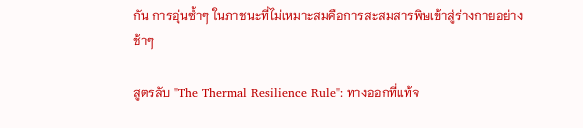กัน การอุ่นซ้ำๆ ในภาชนะที่ไม่เหมาะสมคือการสะสมสารพิษเข้าสู่ร่างกายอย่างช้าๆ

สูตรลับ "The Thermal Resilience Rule": ทางออกที่แท้จ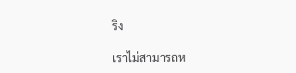ริง

เราไม่สามารถห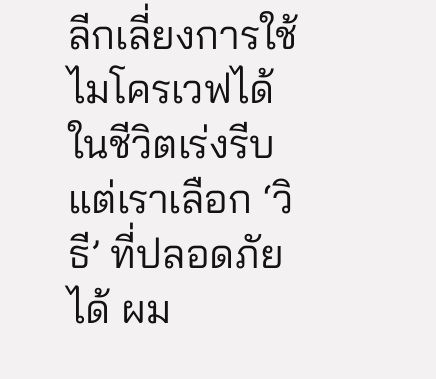ลีกเลี่ยงการใช้ไมโครเวฟได้ในชีวิตเร่งรีบ แต่เราเลือก ‘วิธี’ ที่ปลอดภัยได้ ผม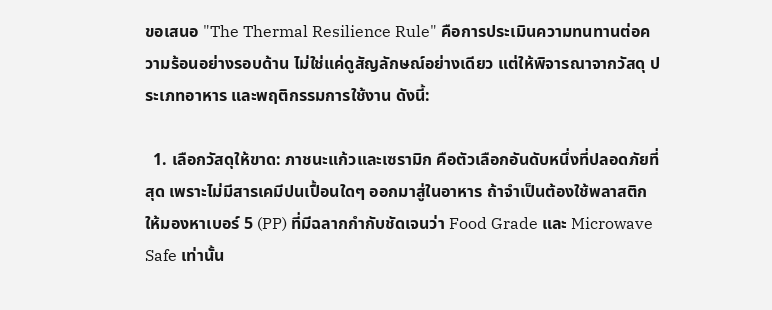ขอเสนอ "The Thermal Resilience Rule" คือการประเมินความทนทานต่อความร้อนอย่างรอบด้าน ไม่ใช่แค่ดูสัญลักษณ์อย่างเดียว แต่ให้พิจารณาจากวัสดุ ประเภทอาหาร และพฤติกรรมการใช้งาน ดังนี้:

  1. เลือกวัสดุให้ขาด: ภาชนะแก้วและเซรามิก คือตัวเลือกอันดับหนึ่งที่ปลอดภัยที่สุด เพราะไม่มีสารเคมีปนเปื้อนใดๆ ออกมาสู่ในอาหาร ถ้าจำเป็นต้องใช้พลาสติก ให้มองหาเบอร์ 5 (PP) ที่มีฉลากกำกับชัดเจนว่า Food Grade และ Microwave Safe เท่านั้น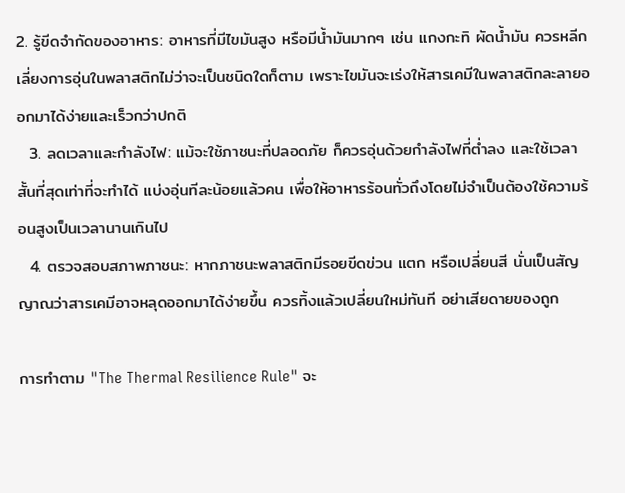2. รู้ขีดจำกัดของอาหาร: อาหารที่มีไขมันสูง หรือมีน้ำมันมากๆ เช่น แกงกะทิ ผัดน้ำมัน ควรหลีกเลี่ยงการอุ่นในพลาสติกไม่ว่าจะเป็นชนิดใดก็ตาม เพราะไขมันจะเร่งให้สารเคมีในพลาสติกละลายออกมาได้ง่ายและเร็วกว่าปกติ
  3. ลดเวลาและกำลังไฟ: แม้จะใช้ภาชนะที่ปลอดภัย ก็ควรอุ่นด้วยกำลังไฟที่ต่ำลง และใช้เวลาสั้นที่สุดเท่าที่จะทำได้ แบ่งอุ่นทีละน้อยแล้วคน เพื่อให้อาหารร้อนทั่วถึงโดยไม่จำเป็นต้องใช้ความร้อนสูงเป็นเวลานานเกินไป
  4. ตรวจสอบสภาพภาชนะ: หากภาชนะพลาสติกมีรอยขีดข่วน แตก หรือเปลี่ยนสี นั่นเป็นสัญญาณว่าสารเคมีอาจหลุดออกมาได้ง่ายขึ้น ควรทิ้งแล้วเปลี่ยนใหม่ทันที อย่าเสียดายของถูก

การทำตาม "The Thermal Resilience Rule" จะ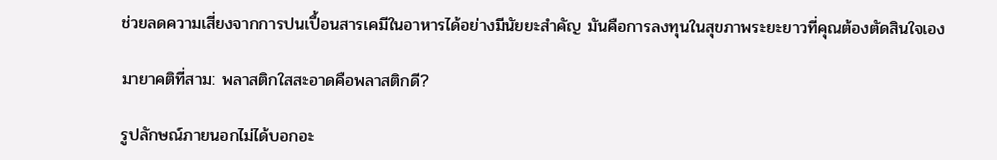ช่วยลดความเสี่ยงจากการปนเปื้อนสารเคมีในอาหารได้อย่างมีนัยยะสำคัญ มันคือการลงทุนในสุขภาพระยะยาวที่คุณต้องตัดสินใจเอง

มายาคติที่สาม: พลาสติกใสสะอาดคือพลาสติกดี?

รูปลักษณ์ภายนอกไม่ได้บอกอะ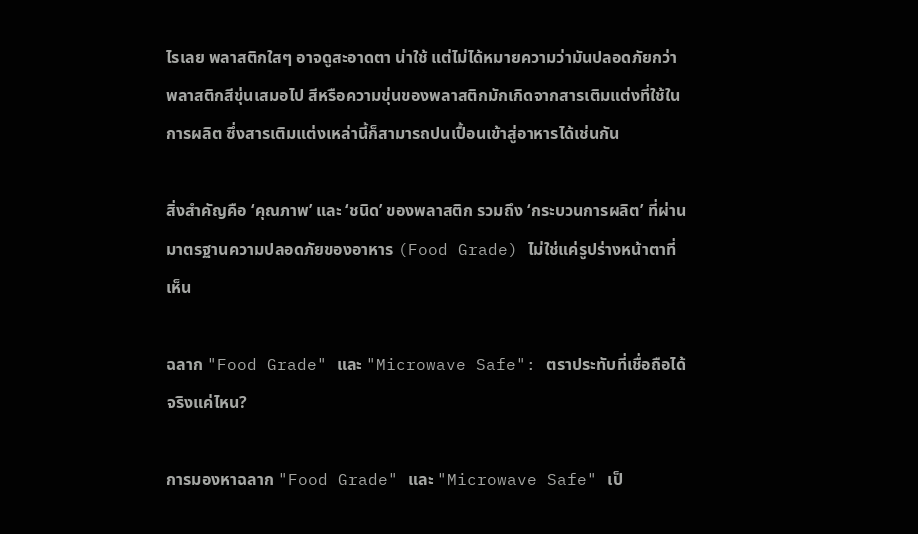ไรเลย พลาสติกใสๆ อาจดูสะอาดตา น่าใช้ แต่ไม่ได้หมายความว่ามันปลอดภัยกว่าพลาสติกสีขุ่นเสมอไป สีหรือความขุ่นของพลาสติกมักเกิดจากสารเติมแต่งที่ใช้ในการผลิต ซึ่งสารเติมแต่งเหล่านี้ก็สามารถปนเปื้อนเข้าสู่อาหารได้เช่นกัน

สิ่งสำคัญคือ ‘คุณภาพ’ และ ‘ชนิด’ ของพลาสติก รวมถึง ‘กระบวนการผลิต’ ที่ผ่านมาตรฐานความปลอดภัยของอาหาร (Food Grade) ไม่ใช่แค่รูปร่างหน้าตาที่เห็น

ฉลาก "Food Grade" และ "Microwave Safe": ตราประทับที่เชื่อถือได้จริงแค่ไหน?

การมองหาฉลาก "Food Grade" และ "Microwave Safe" เป็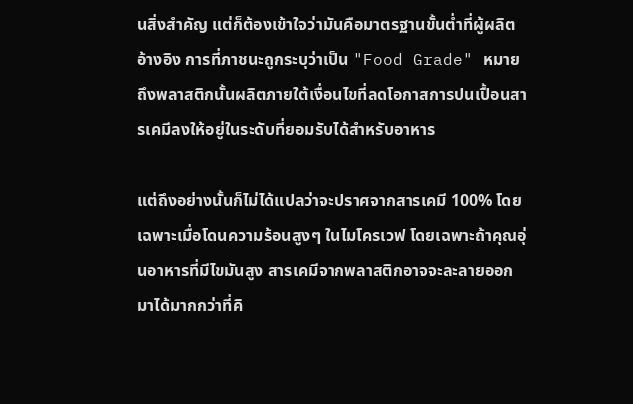นสิ่งสำคัญ แต่ก็ต้องเข้าใจว่ามันคือมาตรฐานขั้นต่ำที่ผู้ผลิตอ้างอิง การที่ภาชนะถูกระบุว่าเป็น "Food Grade" หมายถึงพลาสติกนั้นผลิตภายใต้เงื่อนไขที่ลดโอกาสการปนเปื้อนสารเคมีลงให้อยู่ในระดับที่ยอมรับได้สำหรับอาหาร

แต่ถึงอย่างนั้นก็ไม่ได้แปลว่าจะปราศจากสารเคมี 100% โดยเฉพาะเมื่อโดนความร้อนสูงๆ ในไมโครเวฟ โดยเฉพาะถ้าคุณอุ่นอาหารที่มีไขมันสูง สารเคมีจากพลาสติกอาจจะละลายออกมาได้มากกว่าที่คิ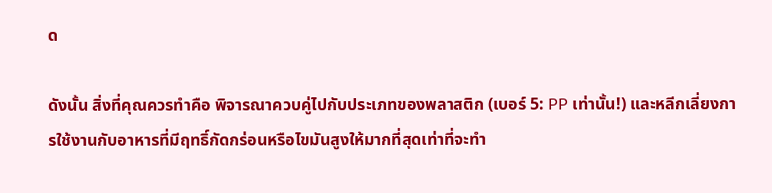ด

ดังนั้น สิ่งที่คุณควรทำคือ พิจารณาควบคู่ไปกับประเภทของพลาสติก (เบอร์ 5: PP เท่านั้น!) และหลีกเลี่ยงการใช้งานกับอาหารที่มีฤทธิ์กัดกร่อนหรือไขมันสูงให้มากที่สุดเท่าที่จะทำ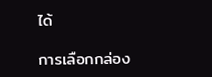ได้

การเลือกกล่อง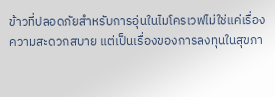ข้าวที่ปลอดภัยสำหรับการอุ่นในไมโครเวฟไม่ใช่แค่เรื่องความสะดวกสบาย แต่เป็นเรื่องของการลงทุนในสุขภา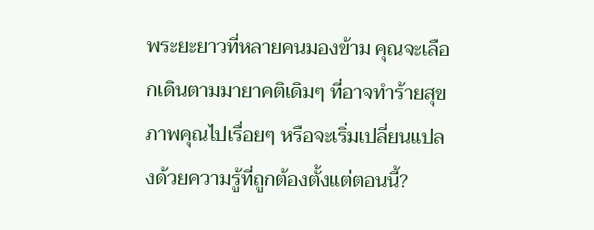พระยะยาวที่หลายคนมองข้าม คุณจะเลือกเดินตามมายาคติเดิมๆ ที่อาจทำร้ายสุขภาพคุณไปเรื่อยๆ หรือจะเริ่มเปลี่ยนแปลงด้วยความรู้ที่ถูกต้องตั้งแต่ตอนนี้?